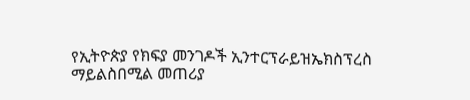የኢትዮጵያ የክፍያ መንገዶች ኢንተርፕራይዝኤክስፕረስ ማይልስበሚል መጠሪያ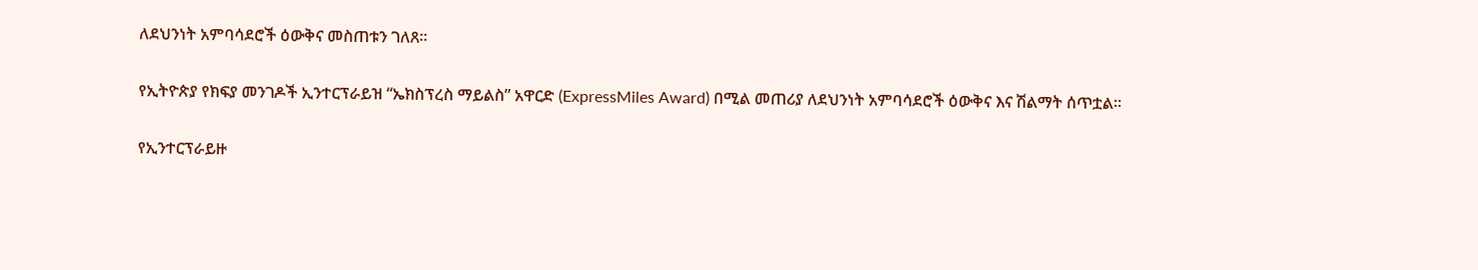ለደህንነት አምባሳደሮች ዕውቅና መስጠቱን ገለጸ።

የኢትዮጵያ የክፍያ መንገዶች ኢንተርፕራይዝ “ኤክስፕረስ ማይልስ” አዋርድ (ExpressMiles Award) በሚል መጠሪያ ለደህንነት አምባሳደሮች ዕውቅና እና ሽልማት ሰጥቷል።

የኢንተርፕራይዙ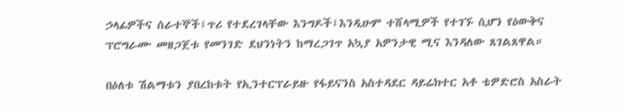ኃላፊዎችና ሰራተኞች፤ጥሪ የተደረገላቸው እንግዶች፤እንዲሁም ተሸላሚዎች የተገኙ ሲሆን የዕውቅና ፕሮግራሙ መዘጋጀቱ የመንገድ ደህንነትን ከማረጋገጥ አኳያ አዎንታዊ ሚና እንዳለው ጸገልጸዋል።

በዕለቱ ሽልማቱን ያበረከቱት የኢንተርፕራይዙ የፋይናንስ አስተዳደር ዳይሬክተር አቶ ቴዎድሮስ አስራት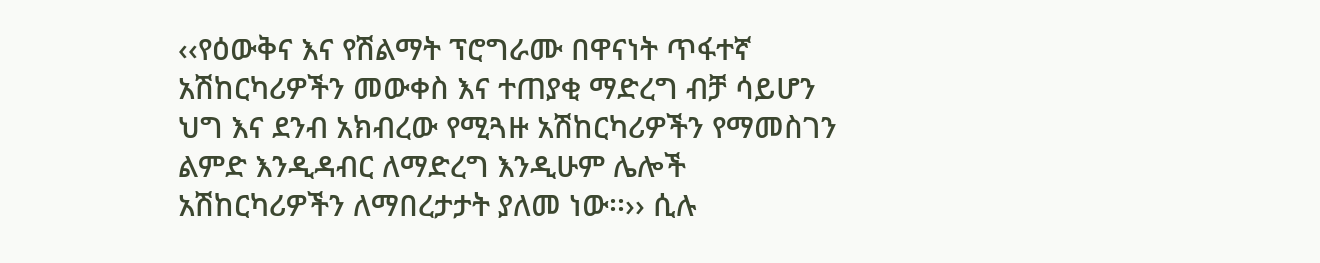‹‹የዕውቅና እና የሽልማት ፕሮግራሙ በዋናነት ጥፋተኛ አሽከርካሪዎችን መውቀስ እና ተጠያቂ ማድረግ ብቻ ሳይሆን ህግ እና ደንብ አክብረው የሚጓዙ አሽከርካሪዎችን የማመስገን ልምድ እንዲዳብር ለማድረግ እንዲሁም ሌሎች አሽከርካሪዎችን ለማበረታታት ያለመ ነው፡፡›› ሲሉ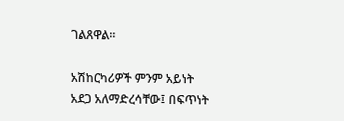ገልጸዋል፡፡

አሽከርካሪዎች ምንም አይነት አደጋ አለማድረሳቸው፤ በፍጥነት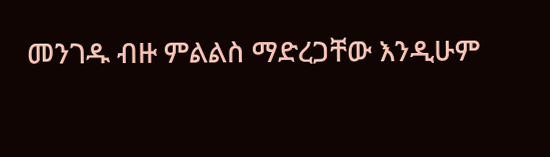መንገዱ ብዙ ምልልስ ማድረጋቸው እንዲሁም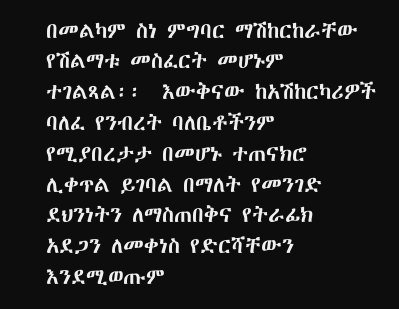በመልካም ስነ ምግባር ማሽከርከራቸው የሽልማቱ መስፈርት መሆኑም ተገልጻል፡፡  እውቅናው ከአሽከርካሪዎች ባለፈ የንብረት ባለቤቶችንም የሚያበረታታ በመሆኑ ተጠናክሮ ሊቀጥል ይገባል በማለት የመንገድ ደህንነትን ለማስጠበቅና የትራፊክ አደጋን ለመቀነስ የድርሻቸውን እንደሚወጡም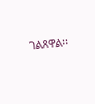ገልጸዋል፡፡